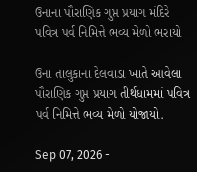ઉનાના પૌરાણિક ગુપ્ત પ્રયાગ મંદિરે પવિત્ર પર્વ નિમિત્તે ભવ્ય મેળો ભરાયો

ઉના તાલુકાના દેલવાડા ખાતે આવેલા પૌરાણિક ગુપ્ત પ્રયાગ તીર્થધામમાં પવિત્ર પર્વ નિમિત્તે ભવ્ય મેળો યોજાયો.

Sep 07, 2026 -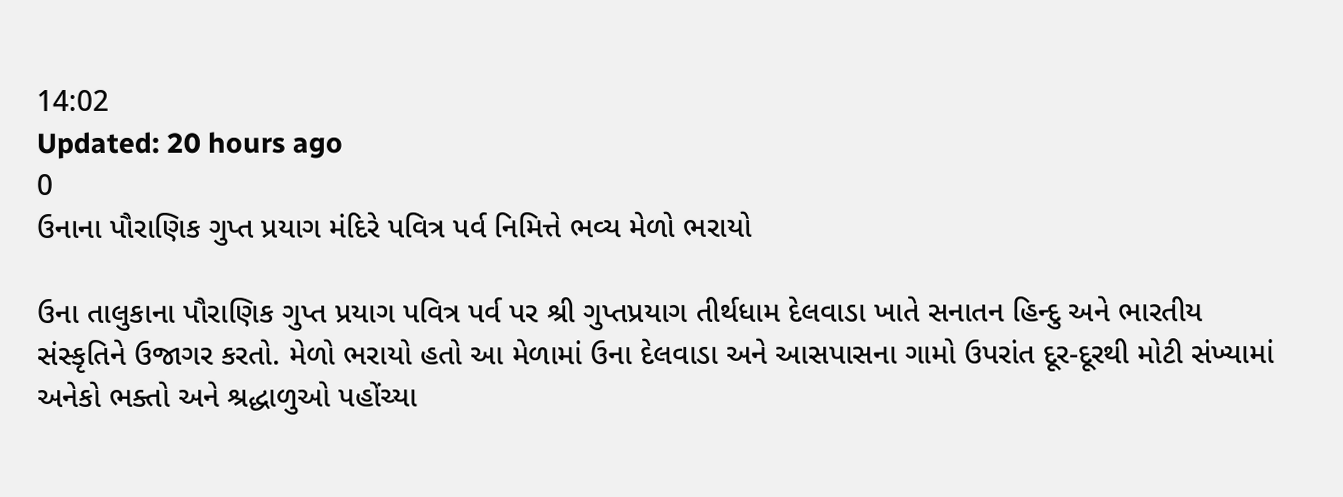14:02
Updated: 20 hours ago
0
ઉનાના પૌરાણિક ગુપ્ત પ્રયાગ મંદિરે પવિત્ર પર્વ નિમિત્તે ભવ્ય મેળો ભરાયો

ઉના તાલુકાના પૌરાણિક ગુપ્ત પ્રયાગ પવિત્ર પર્વ પર શ્રી ગુપ્તપ્રયાગ તીર્થધામ દેલવાડા ખાતે સનાતન હિન્દુ અને ભારતીય સંસ્કૃતિને ઉજાગર કરતો. મેળો ભરાયો હતો આ મેળામાં ઉના દેલવાડા અને આસપાસના ગામો ઉપરાંત દૂર-દૂરથી મોટી સંખ્યામાં અનેકો ભક્તો અને શ્રદ્ધાળુઓ પહોંચ્યા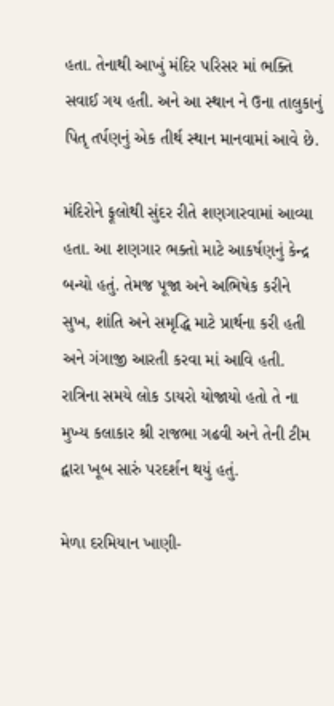હતા. તેનાથી આખું મંદિર પરિસર માં ભક્તિ સવાઈ ગય હતી. અને આ સ્થાન ને ઉના તાલુકાનું પિતૃ તર્પણનું એક તીર્થ સ્થાન માનવામાં આવે છે.

મંદિરોને ફૂલોથી સુંદર રીતે શણગારવામાં આવ્યા હતા. આ શણગાર ભક્તો માટે આકર્ષણનું કેન્દ્ર બન્યો હતું. તેમજ પૂજા અને અભિષેક કરીને સુખ, શાંતિ અને સમૃદ્ધિ માટે પ્રાર્થના કરી હતી અને ગંગાજી આરતી કરવા માં આવિ હતી. રાત્રિના સમયે લોક ડાયરો યોજાયો હતો તે ના મુખ્ય કલાકાર શ્રી રાજભા ગઢવી અને તેની ટીમ દ્વારા ખૂબ સારું પરદર્શન થયું હતું.

મેળા દરમિયાન ખાણી-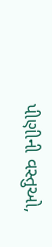પીણીની વસ્તુઓ,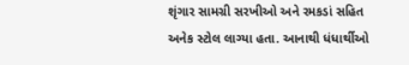શૃંગાર સામગ્રી સરખીઓ અને રમકડાં સહિત અનેક સ્ટોલ લાગ્યા હતા. આનાથી ધંધાર્થીઓ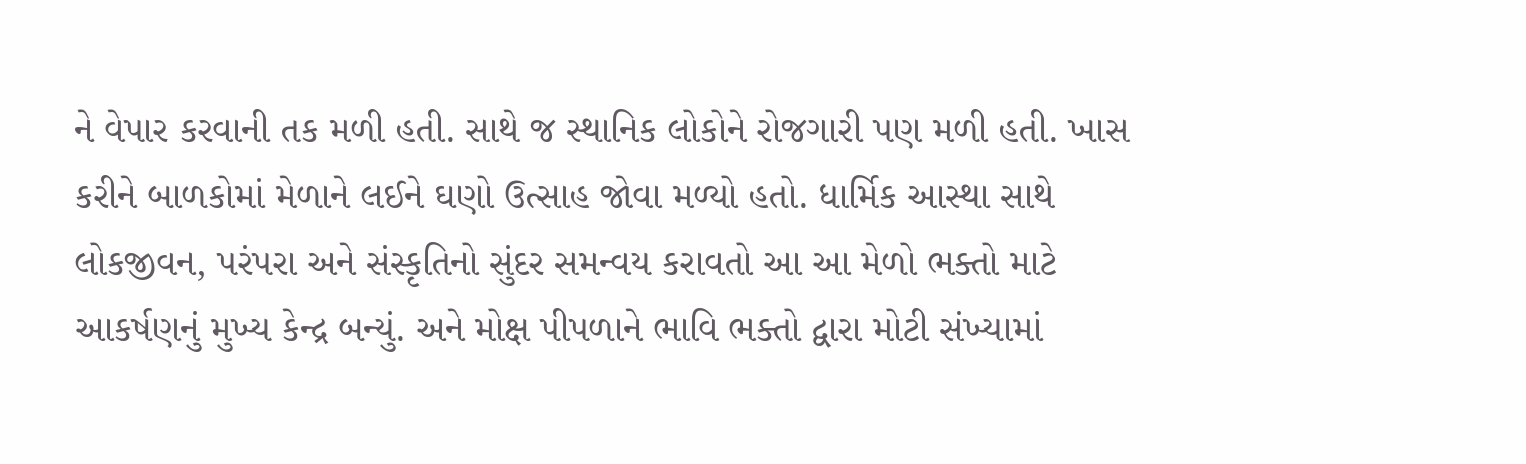ને વેપાર કરવાની તક મળી હતી. સાથે જ સ્થાનિક લોકોને રોજગારી પણ મળી હતી. ખાસ કરીને બાળકોમાં મેળાને લઈને ઘણો ઉત્સાહ જોવા મળ્યો હતો. ધાર્મિક આસ્થા સાથે લોકજીવન, પરંપરા અને સંસ્કૃતિનો સુંદર સમન્વય કરાવતો આ આ મેળો ભક્તો માટે આકર્ષણનું મુખ્ય કેન્દ્ર બન્યું. અને મોક્ષ પીપળાને ભાવિ ભક્તો દ્વારા મોટી સંખ્યામાં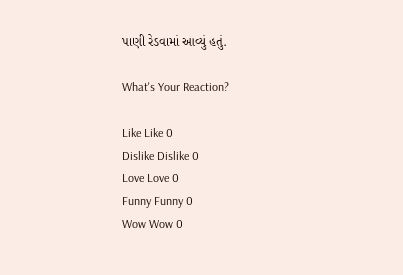પાણી રેડવામાં આવ્યું હતું.

What's Your Reaction?

Like Like 0
Dislike Dislike 0
Love Love 0
Funny Funny 0
Wow Wow 0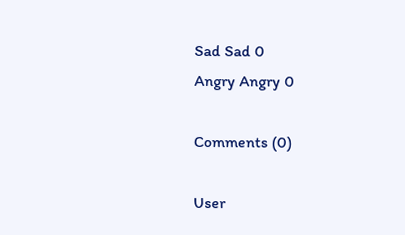Sad Sad 0
Angry Angry 0

Comments (0)

User